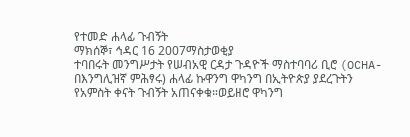የተመድ ሐላፊ ጉብኝት
ማክሰኞ፣ ኅዳር 16 2007ማስታወቂያ
ተባበሩት መንግሥታት የሠብአዊ ርዳታ ጉዳዮች ማስተባባሪ ቢሮ (OCHA-በእንግሊዝኛ ምሕፃሩ) ሐላፊ ኩዋንግ ዋካንግ በኢትዮጵያ ያደረጉትን የአምስት ቀናት ጉብኝት አጠናቀቁ።ወይዘሮ ዋካንግ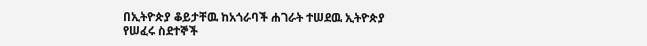በኢትዮጵያ ቆይታቸዉ ከአጎራባች ሐገራት ተሠደዉ ኢትዮጵያ የሠፈሩ ስደተኞች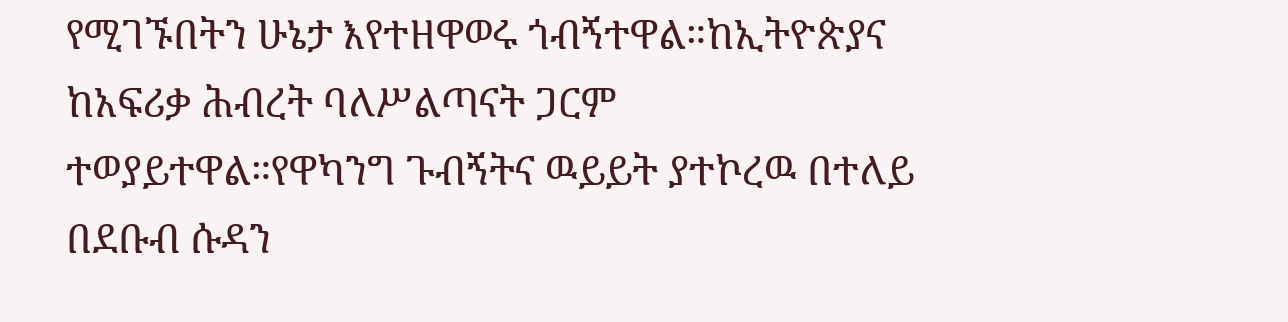የሚገኙበትን ሁኔታ እየተዘዋወሩ ጎብኝተዋል።ከኢትዮጵያና ከአፍሪቃ ሕብረት ባለሥልጣናት ጋርም ተወያይተዋል።የዋካንግ ጉብኝትና ዉይይት ያተኮረዉ በተለይ በደቡብ ሱዳን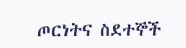ጦርነትና ስደተኞች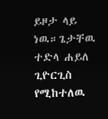ይዞታ ላይ ነዉ።ጌታቸዉ ተድላ ሐይለ ጊዮርጊስ የሚከተለዉ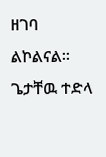ዘገባ ልኮልናል።
ጌታቸዉ ተድላ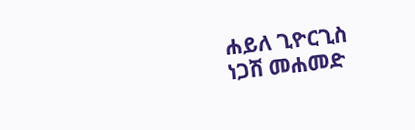ሐይለ ጊዮርጊስ
ነጋሽ መሐመድ